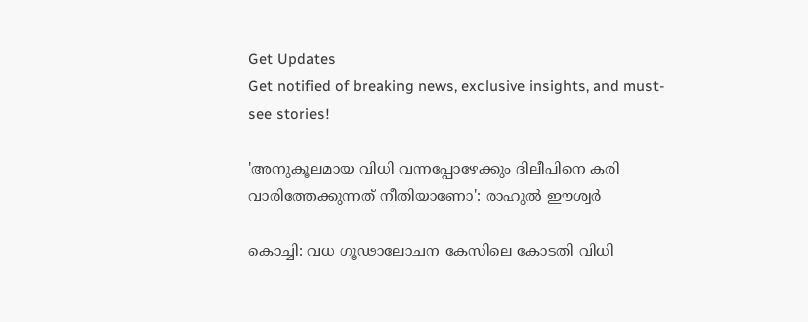Get Updates
Get notified of breaking news, exclusive insights, and must-see stories!

'അനുകൂലമായ വിധി വന്നപ്പോഴേക്കും ദിലീപിനെ കരി വാരിത്തേക്കുന്നത് നീതിയാണോ': രാഹുല്‍ ഈശ്വര്‍

കൊച്ചി: വധ ഗൂഢാലോചന കേസിലെ കോടതി വിധി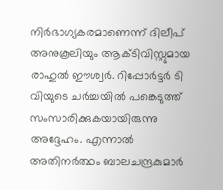നിര്‍ഭാഗ്യകരമാണെന്ന് ദിലീപ് അനുകൂലിയും ആക്ടിവിസ്റ്റുമായ രാഹുല്‍ ഈശ്വര്‍. റിപ്പോര്‍ട്ടര്‍ ടി വിയുടെ ചര്‍ച്ചയില്‍ പങ്കെടുത്ത് സംസാരിക്കുകയായിരുന്നു അദ്ദേഹം. എന്നാല്‍ അതിനര്‍ത്ഥം ബാലചന്ദ്രകുമാര്‍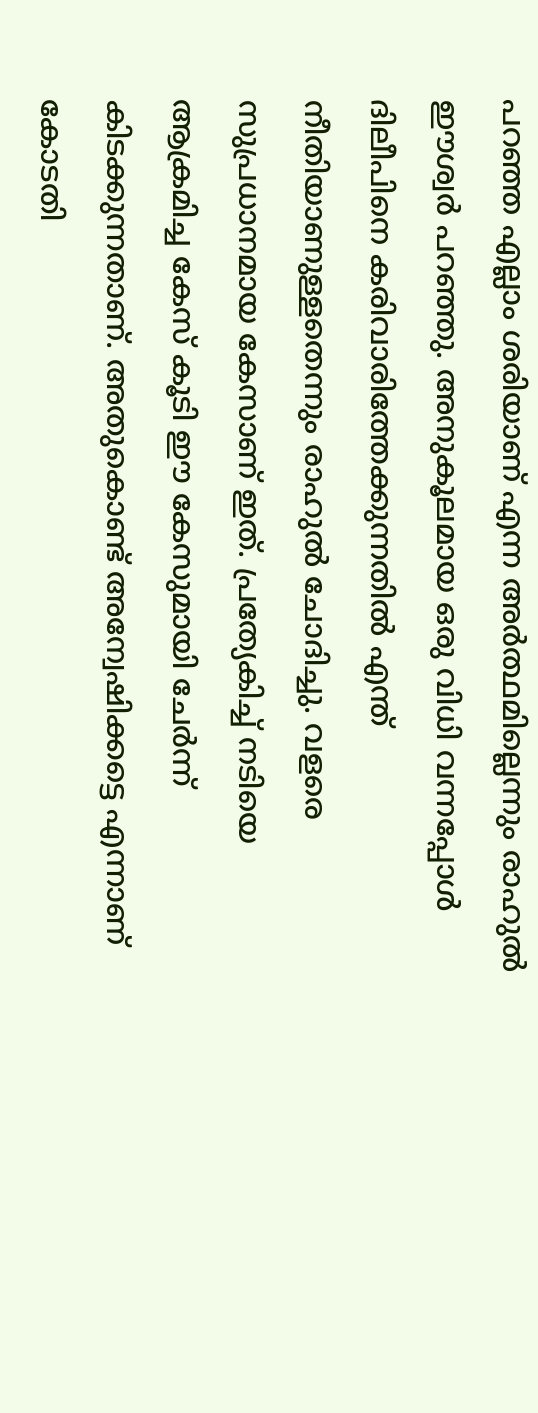പറഞ്ഞ എല്ലാം ശരിയാണ് എന്ന അര്‍ത്ഥമില്ലെന്നും രാഹുല്‍ ഈശ്വര്‍ പറഞ്ഞു. അനുകൂലമായ ഒരു വിധി വന്നപ്പോള്‍ ദിലീപിനെ കരിവാരിത്തേക്കുന്നതില്‍ എന്ത് നീതിയാണുള്ളതെന്നും രാഹുല്‍ ചോദിച്ചു. വളരെ സുപ്രധാനമായ കേസാണ് ഇത്. പ്രത്യേകിച്ച് നടിയെ ആക്രമിച്ച കേസ് കൂടി ഈ കേസുമായി ചേര്‍ന്ന് കിടക്കുന്നതാണ്. അതുകൊണ്ട് അന്വേഷിക്കട്ടെ എന്നാണ് കോടതി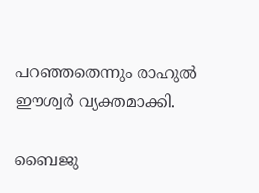പറഞ്ഞതെന്നും രാഹുല്‍ ഈശ്വര്‍ വ്യക്തമാക്കി.

ബൈജു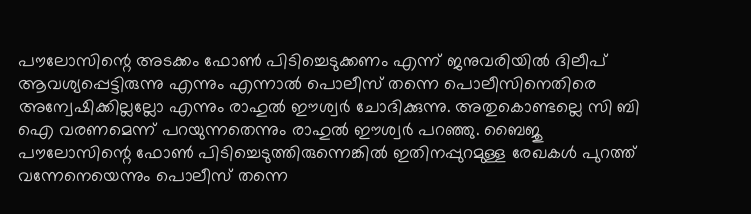പൗലോസിന്റെ അടക്കം ഫോണ്‍ പിടിച്ചെടുക്കണം എന്ന് ജനുവരിയില്‍ ദിലീപ് ആവശ്യപ്പെട്ടിരുന്നു എന്നും എന്നാല്‍ പൊലീസ് തന്നെ പൊലീസിനെതിരെ അന്വേഷിക്കില്ലല്ലോ എന്നും രാഹുല്‍ ഈശ്വര്‍ ചോദിക്കുന്നു. അതുകൊണ്ടല്ലെ സി ബി ഐ വരണമെന്ന് പറയുന്നതെന്നും രാഹുല്‍ ഈശ്വര്‍ പറഞ്ഞു. ബൈജു പൗലോസിന്റെ ഫോണ്‍ പിടിച്ചെടുത്തിരുന്നെങ്കില്‍ ഇതിനപ്പുറമുള്ള രേഖകള്‍ പുറത്ത് വന്നേനെയെന്നും പൊലീസ് തന്നെ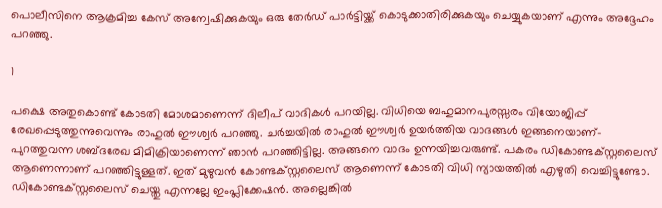പൊലീസിനെ ആക്രമിച്ച കേസ് അന്വേഷിക്കുകയും ഒരു തേര്‍ഡ് പാര്‍ട്ടിയ്ക്ക് കൊടുക്കാതിരിക്കുകയും ചെയ്യുകയാണ് എന്നും അദ്ദേഹം പറഞ്ഞു.

1

പക്ഷെ അതുകൊണ്ട് കോടതി മോശമാണെന്ന് ദിലീപ് വാദികള്‍ പറയില്ല. വിധിയെ ബഹുമാനപുരസ്സരം വിയോജിപ്പ് രേഖപ്പെടുത്തുന്നുവെന്നും രാഹുല്‍ ഈശ്വര്‍ പറഞ്ഞു. ചര്‍ച്ചയില്‍ രാഹുല്‍ ഈശ്വര്‍ ഉയര്‍ത്തിയ വാദങ്ങള്‍ ഇങ്ങനെയാണ്- പുറത്തുവന്ന ശബ്ദരേഖ മിമിക്രിയാണെന്ന് ഞാന്‍ പറഞ്ഞിട്ടില്ല. അങ്ങനെ വാദം ഉന്നയിച്ചവരുണ്ട്. പകരം ഡികോണ്ടക്സ്റ്റലൈസ് ആണെന്നാണ് പറഞ്ഞിട്ടുള്ളത്. ഇത് മുഴുവന്‍ കോണ്ടക്സ്റ്റലൈസ് ആണെന്ന് കോടതി വിധി ന്യായത്തില്‍ എഴുതി വെച്ചിട്ടുണ്ടോ. ഡികോണ്ടക്സ്റ്റലൈസ് ചെയ്തു എന്നല്ലേ ഇംപ്ലിക്കേഷന്‍. അല്ലെങ്കില്‍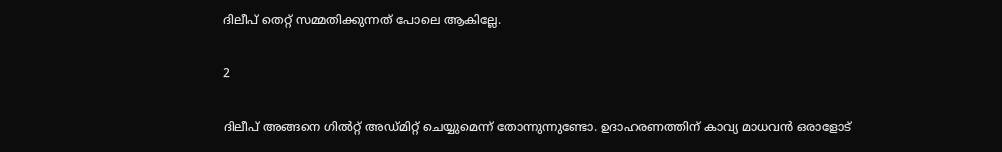ദിലീപ് തെറ്റ് സമ്മതിക്കുന്നത് പോലെ ആകില്ലേ.

2

ദിലീപ് അങ്ങനെ ഗില്‍റ്റ് അഡ്മിറ്റ് ചെയ്യുമെന്ന് തോന്നുന്നുണ്ടോ. ഉദാഹരണത്തിന് കാവ്യ മാധവന്‍ ഒരാളോട്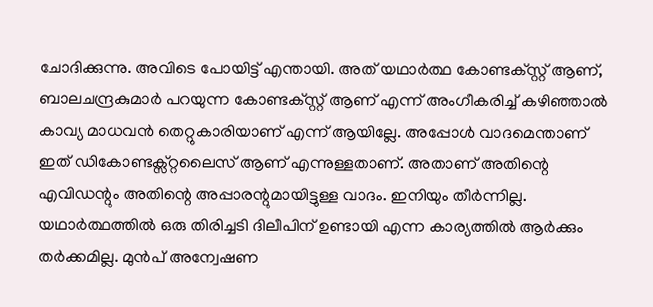ചോദിക്കുന്നു. അവിടെ പോയിട്ട് എന്തായി. അത് യഥാര്‍ത്ഥ കോണ്ടക്‌സ്റ്റ് ആണ്, ബാലചന്ദ്രകുമാര്‍ പറയുന്ന കോണ്ടക്‌സ്റ്റ് ആണ് എന്ന് അംഗീകരിച്ച് കഴിഞ്ഞാല്‍ കാവ്യ മാധവന്‍ തെറ്റുകാരിയാണ് എന്ന് ആയില്ലേ. അപ്പോള്‍ വാദമെന്താണ് ഇത് ഡികോണ്ടക്സ്റ്റലൈസ് ആണ് എന്നുള്ളതാണ്. അതാണ് അതിന്റെ എവിഡന്റും അതിന്റെ അപ്പാരന്റുമായിട്ടുള്ള വാദം. ഇനിയും തീര്‍ന്നില്ല. യഥാര്‍ത്ഥത്തില്‍ ഒരു തിരിച്ചടി ദിലീപിന് ഉണ്ടായി എന്ന കാര്യത്തില്‍ ആര്‍ക്കും തര്‍ക്കമില്ല. മുന്‍പ് അന്വേഷണ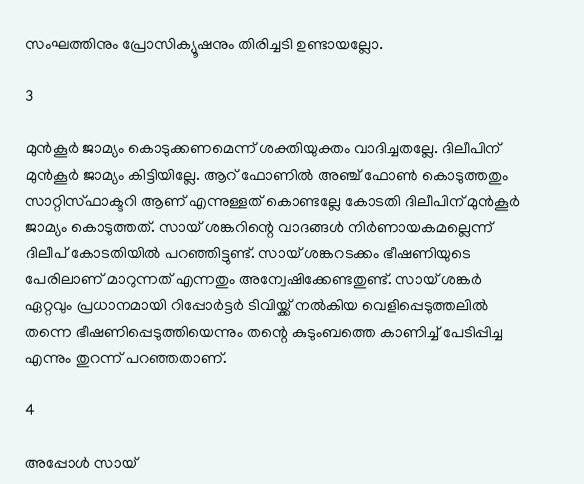സംഘത്തിനും പ്രോസിക്യൂഷനും തിരിച്ചടി ഉണ്ടായല്ലോ.

3

മുന്‍കൂര്‍ ജാമ്യം കൊടുക്കണമെന്ന് ശക്തിയുക്തം വാദിച്ചതല്ലേ. ദിലീപിന് മുന്‍കൂര്‍ ജാമ്യം കിട്ടിയില്ലേ. ആറ് ഫോണില്‍ അഞ്ച് ഫോണ്‍ കൊടുത്തതും സാറ്റിസ്ഫാക്ടറി ആണ് എന്നുള്ളത് കൊണ്ടല്ലേ കോടതി ദിലീപിന് മുന്‍കൂര്‍ ജാമ്യം കൊടുത്തത്. സായ് ശങ്കറിന്റെ വാദങ്ങള്‍ നിര്‍ണായകമല്ലെന്ന് ദിലീപ് കോടതിയില്‍ പറഞ്ഞിട്ടുണ്ട്. സായ് ശങ്കറടക്കം ഭീഷണിയുടെ പേരിലാണ് മാറുന്നത് എന്നതും അന്വേഷിക്കേണ്ടതുണ്ട്. സായ് ശങ്കര്‍ ഏറ്റവും പ്രധാനമായി റിപ്പോര്‍ട്ടര്‍ ടിവിയ്ക്ക് നല്‍കിയ വെളിപ്പെടുത്തലില്‍ തന്നെ ഭീഷണിപ്പെടുത്തിയെന്നും തന്റെ കുടുംബത്തെ കാണിച്ച് പേടിപ്പിച്ച എന്നും തുറന്ന് പറഞ്ഞതാണ്.

4

അപ്പോള്‍ സായ്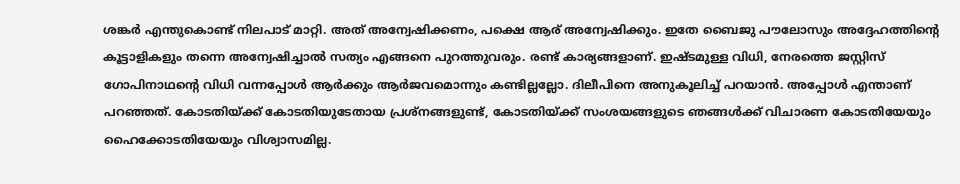ശങ്കര്‍ എന്തുകൊണ്ട് നിലപാട് മാറ്റി. അത് അന്വേഷിക്കണം, പക്ഷെ ആര് അന്വേഷിക്കും. ഇതേ ബൈജു പൗലോസും അദ്ദേഹത്തിന്റെ കൂട്ടാളികളും തന്നെ അന്വേഷിച്ചാല്‍ സത്യം എങ്ങനെ പുറത്തുവരും. രണ്ട് കാര്യങ്ങളാണ്. ഇഷ്ടമുള്ള വിധി, നേരത്തെ ജസ്റ്റിസ് ഗോപിനാഥന്റെ വിധി വന്നപ്പോള്‍ ആര്‍ക്കും ആര്‍ജവമൊന്നും കണ്ടില്ലല്ലോ. ദിലീപിനെ അനുകൂലിച്ച് പറയാന്‍. അപ്പോള്‍ എന്താണ് പറഞ്ഞത്. കോടതിയ്ക്ക് കോടതിയുടേതായ പ്രശ്‌നങ്ങളുണ്ട്, കോടതിയ്ക്ക് സംശയങ്ങളുടെ ഞങ്ങള്‍ക്ക് വിചാരണ കോടതിയേയും ഹൈക്കോടതിയേയും വിശ്വാസമില്ല.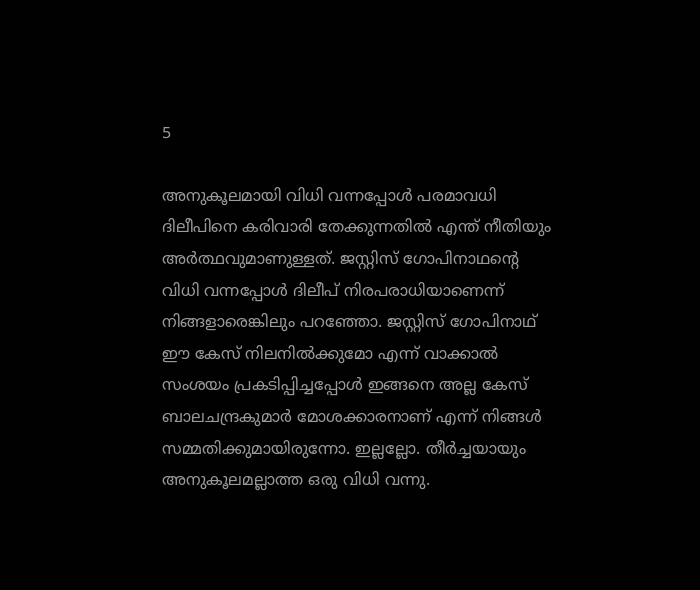5

അനുകൂലമായി വിധി വന്നപ്പോള്‍ പരമാവധി ദിലീപിനെ കരിവാരി തേക്കുന്നതില്‍ എന്ത് നീതിയും അര്‍ത്ഥവുമാണുള്ളത്. ജസ്റ്റിസ് ഗോപിനാഥന്റെ വിധി വന്നപ്പോള്‍ ദിലീപ് നിരപരാധിയാണെന്ന് നിങ്ങളാരെങ്കിലും പറഞ്ഞോ. ജസ്റ്റിസ് ഗോപിനാഥ് ഈ കേസ് നിലനില്‍ക്കുമോ എന്ന് വാക്കാല്‍ സംശയം പ്രകടിപ്പിച്ചപ്പോള്‍ ഇങ്ങനെ അല്ല കേസ് ബാലചന്ദ്രകുമാര്‍ മോശക്കാരനാണ് എന്ന് നിങ്ങള്‍ സമ്മതിക്കുമായിരുന്നോ. ഇല്ലല്ലോ. തീര്‍ച്ചയായും അനുകൂലമല്ലാത്ത ഒരു വിധി വന്നു.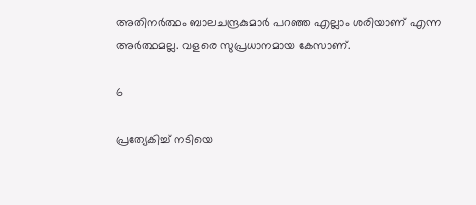അതിനര്‍ത്ഥം ബാലചന്ദ്രകുമാര്‍ പറഞ്ഞ എല്ലാം ശരിയാണ് എന്ന അര്‍ത്ഥമല്ല. വളരെ സുപ്രധാനമായ കേസാണ്.

6

പ്രത്യേകിച്ച് നടിയെ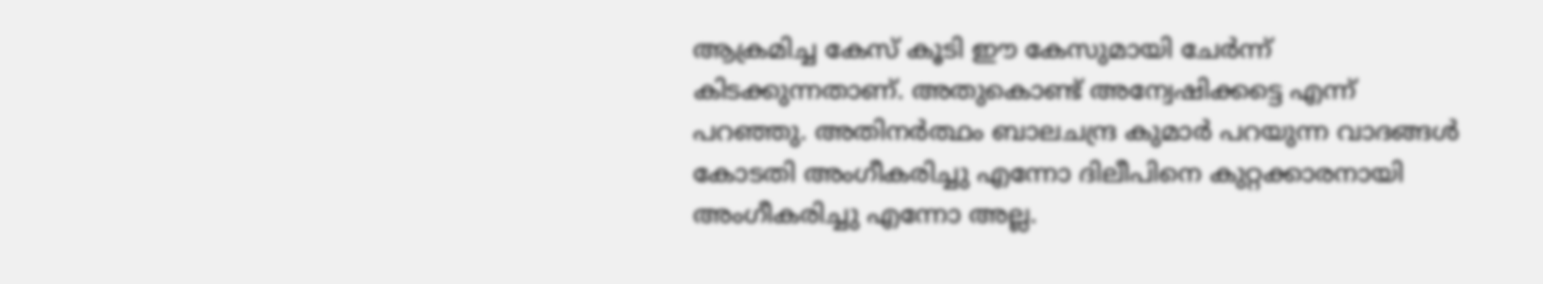ആക്രമിച്ച കേസ് കൂടി ഈ കേസുമായി ചേര്‍ന്ന് കിടക്കുന്നതാണ്. അതുകൊണ്ട് അന്വേഷിക്കട്ടെ എന്ന് പറഞ്ഞു. അതിനര്‍ത്ഥം ബാലചന്ദ്ര കുമാര്‍ പറയുന്ന വാദങ്ങള്‍ കോടതി അംഗീകരിച്ചു എന്നോ ദിലീപിനെ കുറ്റക്കാരനായി അംഗീകരിച്ചു എന്നോ അല്ല.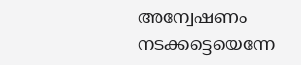അന്വേഷണം നടക്കട്ടെയെന്നേ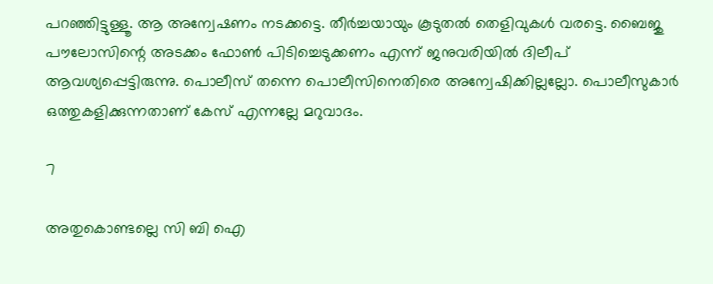പറഞ്ഞിട്ടുള്ളൂ. ആ അന്വേഷണം നടക്കട്ടെ. തീര്‍ച്ചയായും കൂടുതല്‍ തെളിവുകള്‍ വരട്ടെ. ബൈജു പൗലോസിന്റെ അടക്കം ഫോണ്‍ പിടിച്ചെടുക്കണം എന്ന് ജനുവരിയില്‍ ദിലീപ് ആവശ്യപ്പെട്ടിരുന്നു. പൊലീസ് തന്നെ പൊലീസിനെതിരെ അന്വേഷിക്കില്ലല്ലോ. പൊലീസുകാര്‍ ഒത്തുകളിക്കുന്നതാണ് കേസ് എന്നല്ലേ മറുവാദം.

7

അതുകൊണ്ടല്ലെ സി ബി ഐ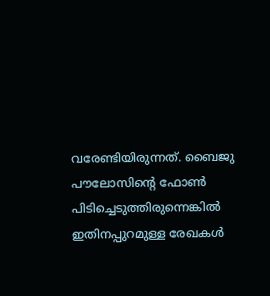വരേണ്ടിയിരുന്നത്. ബൈജു പൗലോസിന്റെ ഫോണ്‍ പിടിച്ചെടുത്തിരുന്നെങ്കില്‍ ഇതിനപ്പുറമുള്ള രേഖകള്‍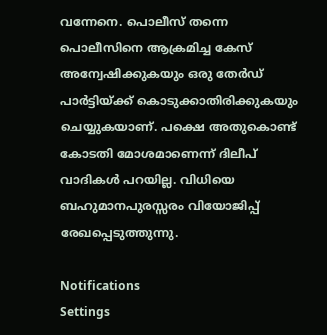വന്നേനെ. പൊലീസ് തന്നെ പൊലീസിനെ ആക്രമിച്ച കേസ് അന്വേഷിക്കുകയും ഒരു തേര്‍ഡ് പാര്‍ട്ടിയ്ക്ക് കൊടുക്കാതിരിക്കുകയും ചെയ്യുകയാണ്. പക്ഷെ അതുകൊണ്ട് കോടതി മോശമാണെന്ന് ദിലീപ് വാദികള്‍ പറയില്ല. വിധിയെ ബഹുമാനപുരസ്സരം വിയോജിപ്പ് രേഖപ്പെടുത്തുന്നു.

Notifications
Settings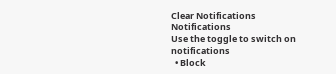Clear Notifications
Notifications
Use the toggle to switch on notifications
  • Block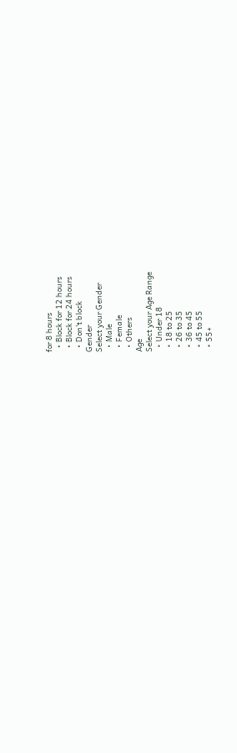for 8 hours
  • Block for 12 hours
  • Block for 24 hours
  • Don't block
Gender
Select your Gender
  • Male
  • Female
  • Others
Age
Select your Age Range
  • Under 18
  • 18 to 25
  • 26 to 35
  • 36 to 45
  • 45 to 55
  • 55+